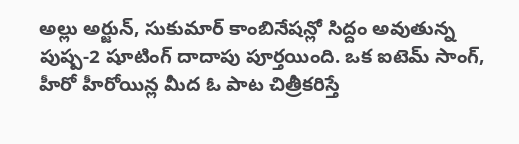అల్లు అర్జున్, సుకుమార్ కాంబినేషన్లో సిద్దం అవుతున్న పుష్ప-2 షూటింగ్ దాదాపు పూర్తయింది. ఒక ఐటెమ్ సాంగ్, హీరో హీరోయిన్ల మీద ఓ పాట చిత్రీకరిస్తే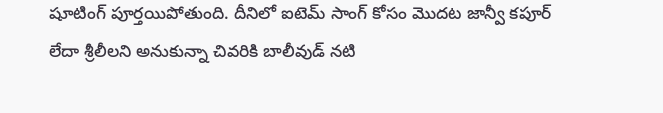షూటింగ్ పూర్తయిపోతుంది. దీనిలో ఐటెమ్ సాంగ్ కోసం మొదట జాన్వీ కపూర్ లేదా శ్రీలీలని అనుకున్నా చివరికి బాలీవుడ్ నటి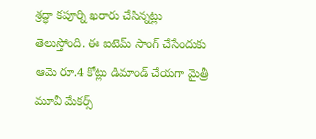శ్రద్ధా కపూర్ని ఖరారు చేసిన్నట్లు తెలుస్తోంది. ఈ ఐటెమ్ సాంగ్ చేసేందుకు ఆమె రూ.4 కోట్లు డిమాండ్ చేయగా మైత్రీ మూవీ మేకర్స్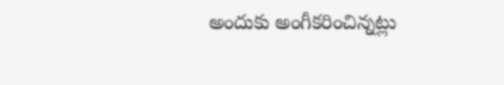అందుకు అంగీకరించిన్నట్లు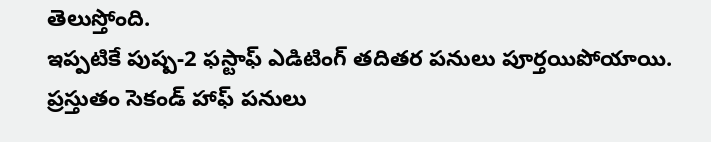తెలుస్తోంది.
ఇప్పటికే పుష్ప-2 ఫస్టాఫ్ ఎడిటింగ్ తదితర పనులు పూర్తయిపోయాయి. ప్రస్తుతం సెకండ్ హాఫ్ పనులు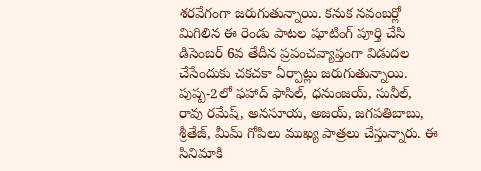శరవేగంగా జరుగుతున్నాయి. కనుక నవంబర్లో మిగిలిన ఈ రెండు పాటల షూటింగ్ పూర్తి చేసి డిసెంబర్ 6వ తేదీన ప్రపంచవ్యాప్తంగా విడుదల చేసేందుకు చకచకా ఏర్పాట్లు జరుగుతున్నాయి.
పుష్ప-2లో ఫహాద్ ఫాసిల్, ధనుంజయ్, సునీల్, రావు రమేష్, అనసూయ, అజయ్, జగపతిబాబు, శ్రీతేజ్, మీమ్ గోపిలు ముఖ్య పాత్రలు చేస్తున్నారు. ఈ సినిమాకి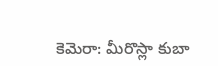కెమెరా: మీరొస్లా కుబా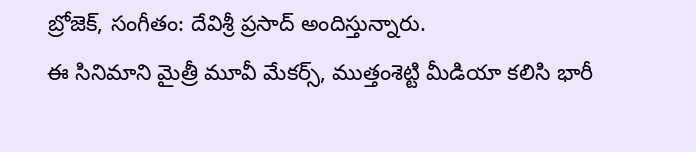బ్రోజెక్, సంగీతం: దేవిశ్రీ ప్రసాద్ అందిస్తున్నారు.
ఈ సినిమాని మైత్రీ మూవీ మేకర్స్, ముత్తంశెట్టి మీడియా కలిసి భారీ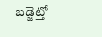బడ్జెట్తో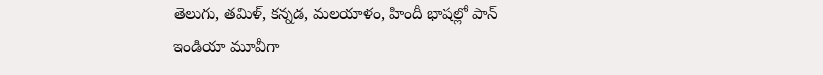తెలుగు, తమిళ్, కన్నడ, మలయాళం, హిందీ భాషల్లో పాన్ ఇండియా మూవీగా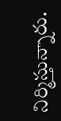నిర్మిస్తున్నారు.